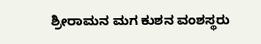ಶ್ರೀರಾಮನ ಮಗ ಕುಶನ ವಂಶಸ್ಥರು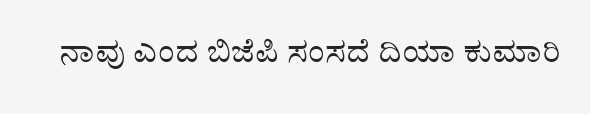ನಾವು ಎಂದ ಬಿಜೆಪಿ ಸಂಸದೆ ದಿಯಾ ಕುಮಾರಿ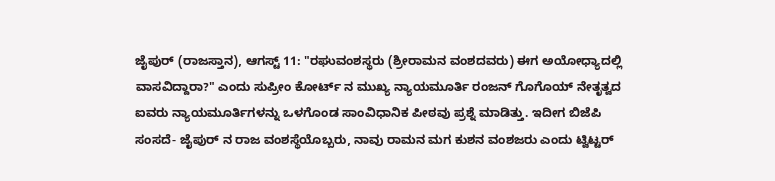ಜೈಪುರ್ (ರಾಜಸ್ತಾನ), ಆಗಸ್ಟ್ 11: "ರಘುವಂಶಸ್ಥರು (ಶ್ರೀರಾಮನ ವಂಶದವರು) ಈಗ ಅಯೋಧ್ಯಾದಲ್ಲಿ ವಾಸವಿದ್ದಾರಾ?" ಎಂದು ಸುಪ್ರೀಂ ಕೋರ್ಟ್ ನ ಮುಖ್ಯ ನ್ಯಾಯಮೂರ್ತಿ ರಂಜನ್ ಗೊಗೊಯ್ ನೇತೃತ್ವದ ಐವರು ನ್ಯಾಯಮೂರ್ತಿಗಳನ್ನು ಒಳಗೊಂಡ ಸಾಂವಿಧಾನಿಕ ಪೀಠವು ಪ್ರಶ್ನೆ ಮಾಡಿತ್ತು. ಇದೀಗ ಬಿಜೆಪಿ ಸಂಸದೆ- ಜೈಪುರ್ ನ ರಾಜ ವಂಶಸ್ಥೆಯೊಬ್ಬರು, ನಾವು ರಾಮನ ಮಗ ಕುಶನ ವಂಶಜರು ಎಂದು ಟ್ವಿಟ್ಟರ್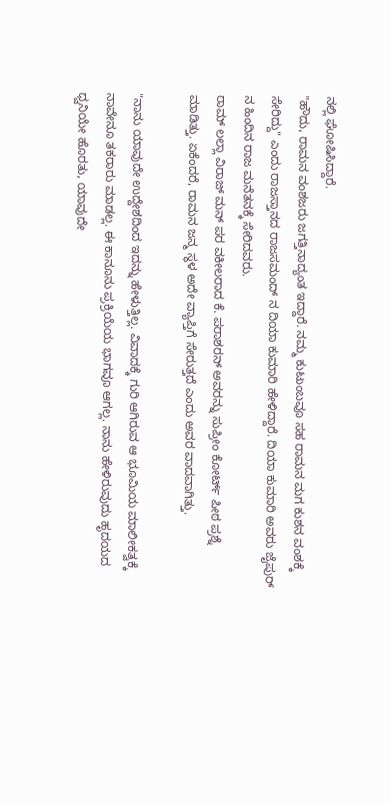ನಲ್ಲಿ ಘೋಷಿಸಿದ್ದಾರೆ.
"ಹೌದು, ರಾಮನ ವಂಶಜರು ಜಗತ್ತಿನಾದ್ಯಂತ ಇದ್ದಾರೆ. ನಮ್ಮ ಕುಟುಂಬವೂ ಸಹ ರಾಮನ ಮಗ ಕುಶನ ವಂಶಕ್ಕೆ ಸೇರಿದ್ದು" ಎಂದು ರಾಜಸ್ತಾನದ ರಾಜಸಮಂದ್ ನ ದಿಯಾ ಕುಮಾರಿ ಹೇಳಿದ್ದಾರೆ. ದಿಯಾ ಕುಮಾರಿ ಅವರು ಜೈಪುರ್ ನ ಹಿಂದಿನ ರಾಜ ಮನೆತನಕ್ಕೆ ಸೇರಿದವರು.
ರಾಮ್ ಲಲ್ಲಾ ವಿರಾಜ್ ಮನ್ ಪರ ವಕೀಲರಾದ ಕೆ. ಪರಾಶರನ್ ಅವರನ್ನು ಸುಪ್ರೀಂ ಕೋರ್ಟ್ ಪೀಠ ಪ್ರಶ್ನೆ ಮಾಡಿತ್ತು. ಏಕೆಂದರೆ, ರಾಮನ ಜನ್ಮ ಸ್ಥಳ ಅದೇ ವ್ಯಾಪ್ತಿಗೆ ಸೇರುತ್ತದೆ ಎಂದು ಅವರ ವಾದವಾಗಿತ್ತು.

"ನಾನು ಯಾವುದೇ ಉದ್ದೇಶದಿಂದ ಇದನ್ನು ಹೇಳುತ್ತಿಲ್ಲ. ವಿವಾದಕ್ಕೆ ಗುರಿ ಆಗಿರುವ ಆ ಭೂಮಿಯ ಮಾಲೀಕತ್ವಕ್ಕೆ ನಾವೇನೂ ತಕರಾರು ಮಾಡಲ್ಲ. ಈ ಕಾನೂನು ಪ್ರಕ್ರಿಯೆಯ ಭಾಗವೂ ಆಗಲ್ಲ. ನಾನು ಹೇಳಿರುವುದು ಹೃದಯದ ಧ್ವನಿಯೇ ಹೊರತು, ಯಾವುದೇ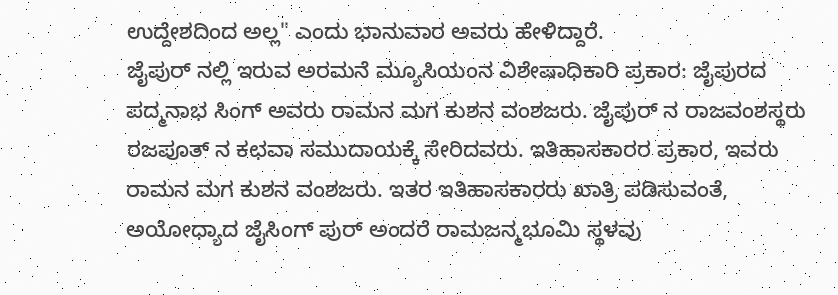ಉದ್ದೇಶದಿಂದ ಅಲ್ಲ" ಎಂದು ಭಾನುವಾರ ಅವರು ಹೇಳಿದ್ದಾರೆ.
ಜೈಪುರ್ ನಲ್ಲಿ ಇರುವ ಅರಮನೆ ಮ್ಯೂಸಿಯಂನ ವಿಶೇಷಾಧಿಕಾರಿ ಪ್ರಕಾರ: ಜೈಪುರದ ಪದ್ಮನಾಭ ಸಿಂಗ್ ಅವರು ರಾಮನ ಮಗ ಕುಶನ ವಂಶಜರು. ಜೈಪುರ್ ನ ರಾಜವಂಶಸ್ಥರು ರಜಪೂತ್ ನ ಕಛವಾ ಸಮುದಾಯಕ್ಕೆ ಸೇರಿದವರು. ಇತಿಹಾಸಕಾರರ ಪ್ರಕಾರ, ಇವರು ರಾಮನ ಮಗ ಕುಶನ ವಂಶಜರು. ಇತರ ಇತಿಹಾಸಕಾರರು ಖಾತ್ರಿ ಪಡಿಸುವಂತೆ, ಅಯೋಧ್ಯಾದ ಜೈಸಿಂಗ್ ಪುರ್ ಅಂದರೆ ರಾಮಜನ್ಮಭೂಮಿ ಸ್ಥಳವು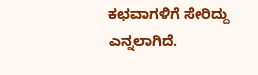ಕಛವಾಗಳಿಗೆ ಸೇರಿದ್ದು ಎನ್ನಲಾಗಿದೆ.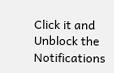Click it and Unblock the Notifications